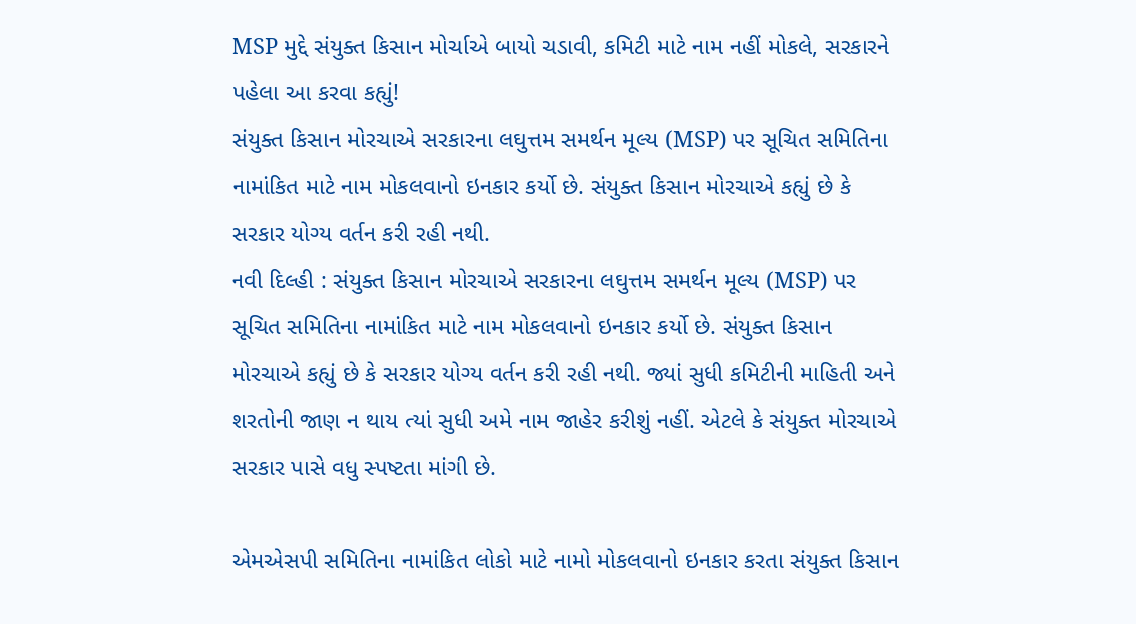MSP મુદ્દે સંયુક્ત કિસાન મોર્ચાએ બાયો ચડાવી, કમિટી માટે નામ નહીં મોકલે, સરકારને પહેલા આ કરવા કહ્યું!
સંયુક્ત કિસાન મોરચાએ સરકારના લઘુત્તમ સમર્થન મૂલ્ય (MSP) પર સૂચિત સમિતિના નામાંકિત માટે નામ મોકલવાનો ઇનકાર કર્યો છે. સંયુક્ત કિસાન મોરચાએ કહ્યું છે કે સરકાર યોગ્ય વર્તન કરી રહી નથી.
નવી દિલ્હી : સંયુક્ત કિસાન મોરચાએ સરકારના લઘુત્તમ સમર્થન મૂલ્ય (MSP) પર સૂચિત સમિતિના નામાંકિત માટે નામ મોકલવાનો ઇનકાર કર્યો છે. સંયુક્ત કિસાન મોરચાએ કહ્યું છે કે સરકાર યોગ્ય વર્તન કરી રહી નથી. જ્યાં સુધી કમિટીની માહિતી અને શરતોની જાણ ન થાય ત્યાં સુધી અમે નામ જાહેર કરીશું નહીં. એટલે કે સંયુક્ત મોરચાએ સરકાર પાસે વધુ સ્પષ્ટતા માંગી છે.

એમએસપી સમિતિના નામાંકિત લોકો માટે નામો મોકલવાનો ઇનકાર કરતા સંયુક્ત કિસાન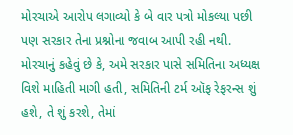મોરચાએ આરોપ લગાવ્યો કે બે વાર પત્રો મોકલ્યા પછી પણ સરકાર તેના પ્રશ્નોના જવાબ આપી રહી નથી. મોરચાનું કહેવું છે કે, અમે સરકાર પાસે સમિતિના અધ્યક્ષ વિશે માહિતી માગી હતી, સમિતિની ટર્મ ઑફ રેફરન્સ શું હશે, તે શું કરશે, તેમાં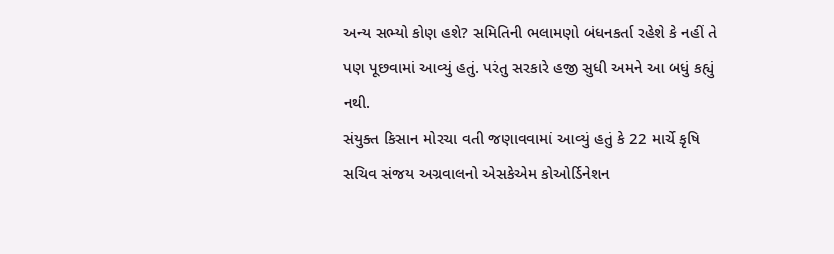અન્ય સભ્યો કોણ હશે? સમિતિની ભલામણો બંધનકર્તા રહેશે કે નહીં તે પણ પૂછવામાં આવ્યું હતું. પરંતુ સરકારે હજી સુધી અમને આ બધું કહ્યું નથી.
સંયુક્ત કિસાન મોરચા વતી જણાવવામાં આવ્યું હતું કે 22 માર્ચે કૃષિ સચિવ સંજય અગ્રવાલનો એસકેએમ કોઓર્ડિનેશન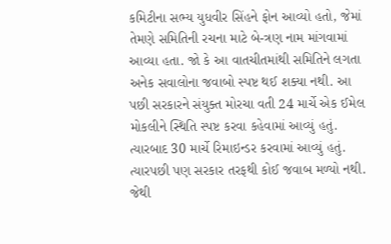કમિટીના સભ્ય યુધવીર સિંહને ફોન આવ્યો હતો, જેમાં તેમણે સમિતિની રચના માટે બે-ત્રણ નામ માંગવામાં આવ્યા હતા. જો કે આ વાતચીતમાંથી સમિતિને લગતા અનેક સવાલોના જવાબો સ્પષ્ટ થઈ શક્યા નથી. આ પછી સરકારને સંયુક્ત મોરચા વતી 24 માર્ચે એક ઈમેલ મોકલીને સ્થિતિ સ્પષ્ટ કરવા કહેવામાં આવ્યું હતું. ત્યારબાદ 30 માર્ચે રિમાઇન્ડર કરવામાં આવ્યું હતું. ત્યારપછી પણ સરકાર તરફથી કોઈ જવાબ મળ્યો નથી. જેથી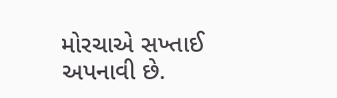મોરચાએ સખ્તાઈ અપનાવી છે.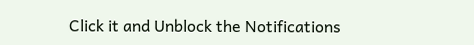Click it and Unblock the Notifications